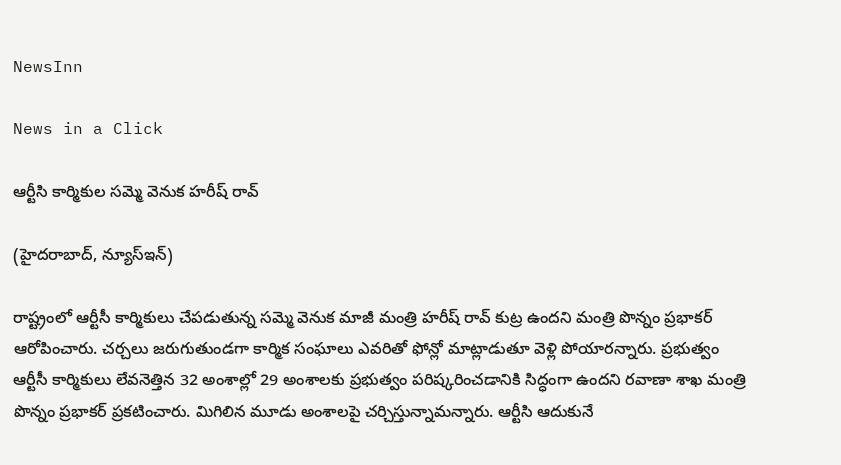NewsInn

News in a Click

ఆర్టీసి కార్మికుల స‌మ్మె వెనుక హ‌రీష్ రావ్

(హైద‌రాబాద్, న్యూస్ఇన్‌)

రాష్ట్రంలో ఆర్టీసీ కార్మికులు చేప‌డుతున్న స‌మ్మె వెనుక మాజీ మంత్రి హ‌రీష్ రావ్ కుట్ర ఉంద‌ని మంత్రి పొన్నం ప్ర‌భాక‌ర్ ఆరోపించారు. చ‌ర్చ‌లు జ‌రుగుతుండ‌గా కార్మిక సంఘాలు ఎవ‌రితో ఫోన్లో మాట్లాడుతూ వెళ్లి పోయార‌న్నారు. ప్ర‌భుత్వం ఆర్టీసీ కార్మికులు లేవనెత్తిన 32 అంశాల్లో 29 అంశాలకు ప్రభుత్వం పరిష్కరించడానికి సిద్ధంగా ఉందని ర‌వాణా శాఖ మంత్రి పొన్నం ప్ర‌భాక‌ర్ ప్ర‌క‌టించారు. మిగిలిన మూడు అంశాల‌పై చ‌ర్చిస్తున్నామ‌న్నారు. ఆర్టీసి ఆదుకునే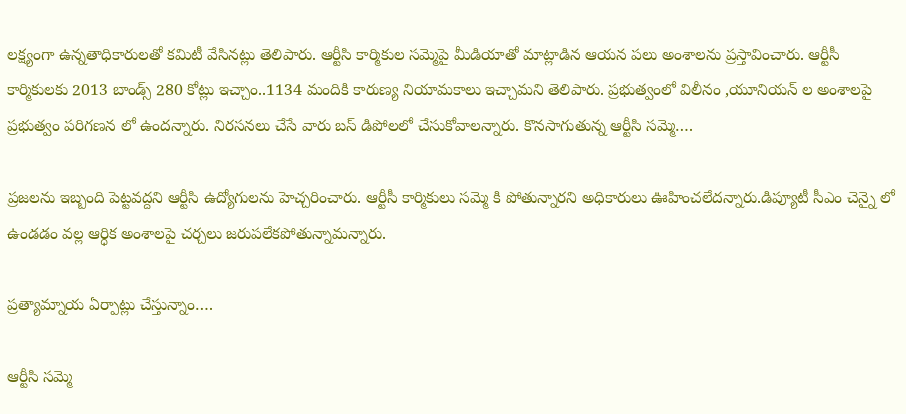ల‌క్ష్యంగా ఉన్న‌తాధికారుల‌తో క‌మిటీ వేసిన‌ట్లు తెలిపారు. ఆర్టీసి కార్మికుల స‌మ్మెపై మీడియాతో మాట్లాడిన ఆయ‌న ప‌లు అంశాల‌ను ప్ర‌స్తావించారు. ఆర్టీసీ కార్మికులకు 2013 బాండ్స్ 280 కోట్లు ఇచ్చాం..1134 మందికి కారుణ్య నియామకాలు ఇచ్చామ‌ని తెలిపారు. ప్ర‌భుత్వంలో విలీనం ,యూనియన్ ల అంశాలపై ప్రభుత్వం పరిగణన లో ఉందన్నారు. నిరసనలు చేసే వారు బస్ డిపోల‌లో చేసుకోవాల‌న్నారు. కొన‌సాగుతున్న ఆర్టీసి స‌మ్మె….

ప్రజలను ఇబ్బంది పెట్టవద్దని ఆర్టీసి ఉద్యోగుల‌ను హెచ్చ‌రించారు. ఆర్టీసీ కార్మికులు సమ్మె కి పోతున్నారని అధికారులు ఊహించలేదన్నారు.డిప్యూటీ సీఎం చెన్నై లో ఉండడం వల్ల ఆర్ధిక అంశాల‌పై చ‌ర్చ‌లు జ‌రుప‌లేక‌పోతున్నామ‌న్నారు.

ప్ర‌త్యామ్నాయ ఏర్పాట్లు చేస్తున్నాం….

ఆర్టీసి స‌మ్మె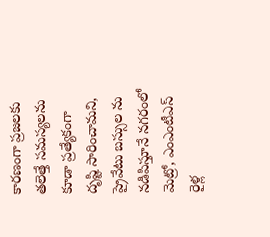కార‌ణంగా ప్ర‌జ‌లకు త‌లెత్తే స‌మ‌స్య‌ల‌ను కూడా ప్ర‌త్యేకంగా దృష్టి సారించామ‌ని, ప్రైవేటు బ‌స్సుల ను న‌డిపిస్తూనే న‌గ‌రంలో మెట్రో, ఎంఎంటీఎస్ రైళ్ల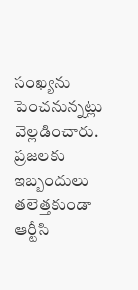సంఖ్య‌ను పెంచనున్న‌ట్లు వెల్ల‌డించారు. ప్ర‌జ‌ల‌కు ఇబ్బందులు త‌లెత్త‌కుండా ఆర్టీసి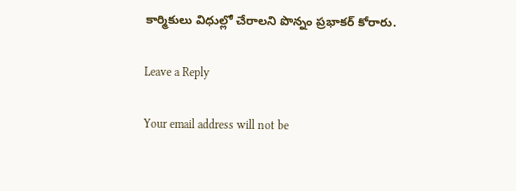కార్మికులు విధుల్లో చేరాల‌ని పొన్నం ప్రభాక‌ర్ కోరారు.

Leave a Reply

Your email address will not be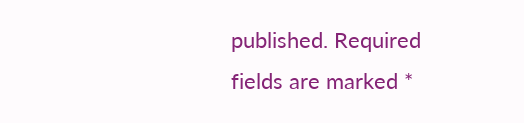published. Required fields are marked *